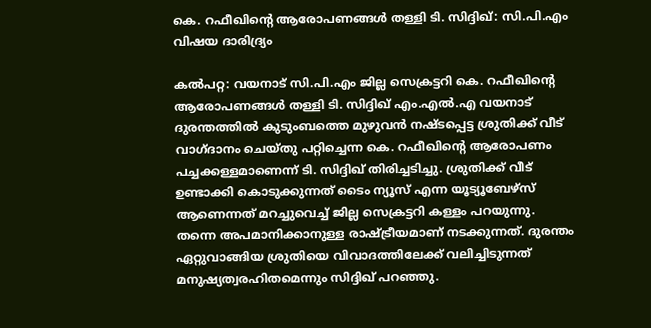കെ. റഫീഖിന്റെ ആരോപണങ്ങള്‍ തള്ളി ടി. സിദ്ദിഖ്: സി.പി.എം വിഷയ ദാരിദ്ര്യം

കൽപറ്റ: വയനാട് സി.പി.എം ജില്ല സെക്രട്ടറി കെ. റഫീഖിന്റെ ആരോപണങ്ങള്‍ തള്ളി ടി. സിദ്ദിഖ് എം.എല്‍.എ വയനാട് ദുരന്തത്തില്‍ കുടുംബത്തെ മുഴുവന്‍ നഷ്ടപ്പെട്ട ശ്രുതിക്ക് വീട് വാഗ്ദാനം ചെയ്തു പറ്റിച്ചെന്ന കെ. റഫീഖിന്റെ ആരോപണം പച്ചക്കള്ളമാണെന്ന് ടി. സിദ്ദിഖ് തിരിച്ചടിച്ചു. ശ്രുതിക്ക് വീട് ഉണ്ടാക്കി കൊടുക്കുന്നത് ടൈം ന്യൂസ് എന്ന യൂട്യൂബേഴ്‌സ് ആണെന്നത് മറച്ചുവെച്ച് ജില്ല സെക്രട്ടറി കള്ളം പറയുന്നു. തന്നെ അപമാനിക്കാനുള്ള രാഷ്ട്രീയമാണ് നടക്കുന്നത്. ദുരന്തം ഏറ്റുവാങ്ങിയ ശ്രുതിയെ വിവാദത്തിലേക്ക് വലിച്ചിടുന്നത് മനുഷ്യത്വരഹിതമെന്നും സിദ്ദിഖ് പറഞ്ഞു.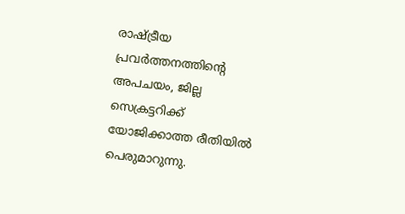രാഷ്ട്രീയ പ്രവർത്തനത്തിന്റെ അപചയം, ജില്ല സെക്രട്ടറിക്ക് യോജിക്കാത്ത രീതിയിൽ പെരുമാറുന്നു.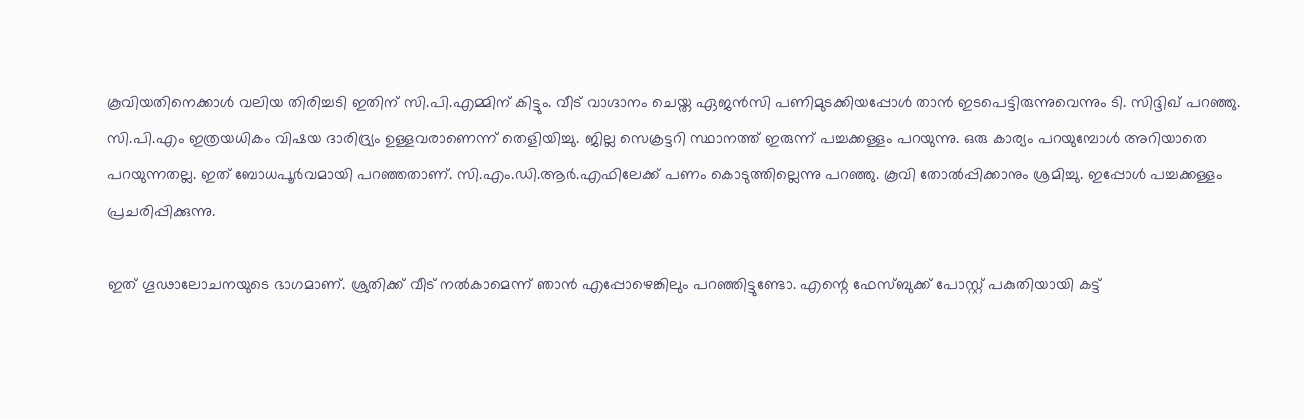കൂവിയതിനെക്കാൾ വലിയ തിരിച്ചടി ഇതിന് സി.പി.എമ്മിന് കിട്ടും. വീട് വാഗ്ദാനം ചെയ്ത ഏജൻസി പണിമുടക്കിയപ്പോൾ താൻ ഇടപെട്ടിരുന്നുവെന്നും ടി. സിദ്ദിഖ് പറഞ്ഞു. സി.പി.എം ഇത്രയധികം വിഷയ ദാരിദ്ര്യം ഉള്ളവരാണെന്ന് തെളിയിച്ചു. ജില്ല സെക്രട്ടറി സ്ഥാനത്ത് ഇരുന്ന് പച്ചക്കള്ളം പറയുന്നു. ഒരു കാര്യം പറയുമ്പോൾ അറിയാതെ പറയുന്നതല്ല. ഇത് ബോധപൂർവമായി പറഞ്ഞതാണ്. സി.എം.ഡി.ആർ.എഫിലേക്ക് പണം കൊടുത്തില്ലെന്നു പറഞ്ഞു. കൂവി തോൽപ്പിക്കാനും ശ്രമിച്ചു. ഇപ്പോൾ പച്ചക്കള്ളം പ്രചരിപ്പിക്കുന്നു.

ഇത് ഗൂഢാലോചനയുടെ ഭാഗമാണ്. ശ്രുതിക്ക് വീട് നൽകാമെന്ന് ഞാൻ എപ്പോഴെങ്കിലും പറഞ്ഞിട്ടുണ്ടോ. എന്റെ ഫേസ്ബുക്ക് പോസ്റ്റ് പകുതിയായി കട്ട്‌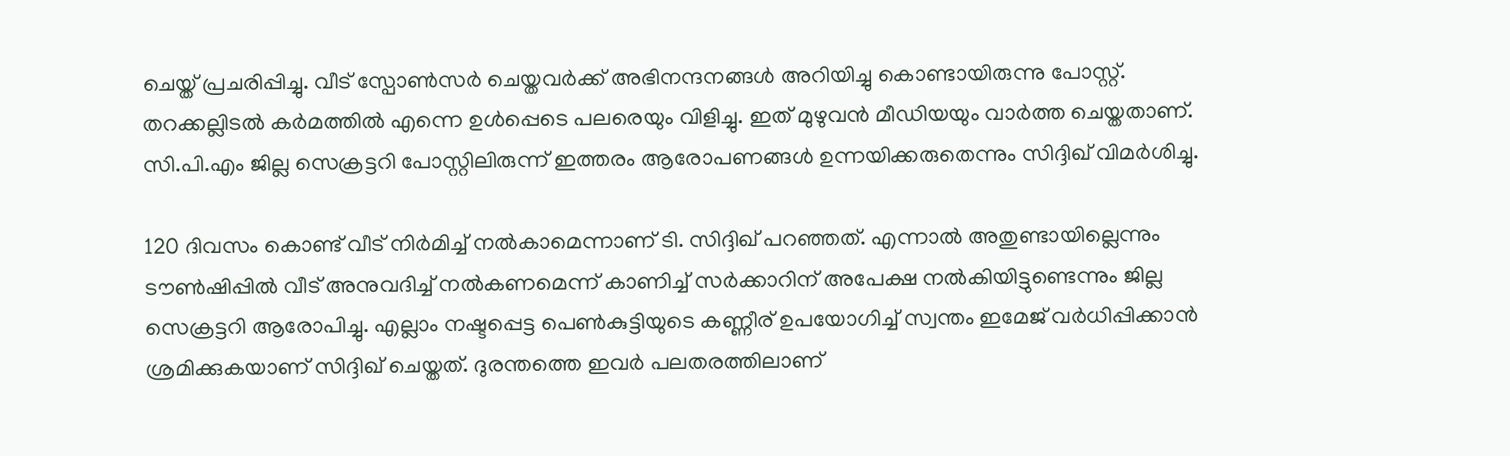ചെയ്ത് പ്രചരിപ്പിച്ചു. വീട് സ്പോൺസർ ചെയ്തവർക്ക് അഭിനന്ദനങ്ങൾ അറിയിച്ചു കൊണ്ടായിരുന്നു പോസ്റ്റ്. തറക്കല്ലിടൽ കർമത്തിൽ എന്നെ ഉൾപ്പെടെ പലരെയും വിളിച്ചു. ഇത് മുഴുവൻ മീഡിയയും വാർത്ത ചെയ്തതാണ്. സി.പി.എം ജില്ല സെക്രട്ടറി പോസ്റ്റിലിരുന്ന് ഇത്തരം ആരോപണങ്ങൾ ഉന്നയിക്കരുതെന്നും സിദ്ദിഖ് വിമർശിച്ചു.

120 ദിവസം കൊണ്ട് വീട് നിർമിച്ച് നൽകാമെന്നാണ് ടി. സിദ്ദിഖ് പറഞ്ഞത്. എന്നാൽ അതുണ്ടായില്ലെന്നും ടൗൺഷിപ്പിൽ വീട് അനുവദിച്ച് നൽകണമെന്ന് കാണിച്ച് സർക്കാറിന് അപേക്ഷ നൽകിയിട്ടുണ്ടെന്നും ജില്ല സെക്രട്ടറി ആരോപിച്ചു. എല്ലാം നഷ്ടപ്പെട്ട പെൺകുട്ടിയുടെ കണ്ണീര് ഉപയോഗിച്ച് സ്വന്തം ഇമേജ് വർധിപ്പിക്കാൻ ശ്രമിക്കുകയാണ് സിദ്ദിഖ് ചെയ്തത്. ദുരന്തത്തെ ഇവർ പലതരത്തിലാണ്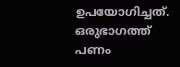ഉപയോഗിച്ചത്. ഒരുഭാഗത്ത് പണം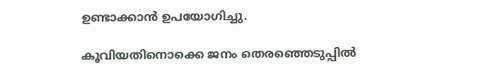ഉണ്ടാക്കാൻ ഉപയോഗിച്ചു.

കൂവിയതിനൊക്കെ ജനം തെരഞ്ഞെടുപ്പിൽ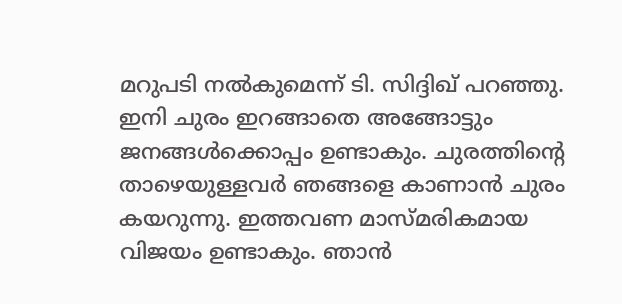മറുപടി നൽകുമെന്ന് ടി. സിദ്ദിഖ് പറഞ്ഞു. ഇനി ചുരം ഇറങ്ങാതെ അങ്ങോട്ടും ജനങ്ങൾക്കൊപ്പം ഉണ്ടാകും. ചുരത്തിന്റെ താഴെയുള്ളവർ ഞങ്ങളെ കാണാൻ ചുരം കയറുന്നു. ഇത്തവണ മാസ്മരികമായ വിജയം ഉണ്ടാകും. ഞാൻ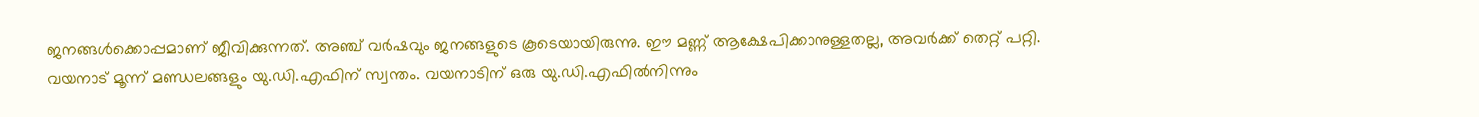ജനങ്ങൾക്കൊപ്പമാണ് ജീവിക്കുന്നത്. അഞ്ച് വർഷവും ജനങ്ങളുടെ കൂടെയായിരുന്നു. ഈ മണ്ണ് ആക്ഷേപിക്കാനുള്ളതല്ല, അവർക്ക് തെറ്റ് പറ്റി. വയനാട് മൂന്ന് മണ്ഡലങ്ങളും യു.ഡി.എഫിന് സ്വന്തം. വയനാടിന് ഒരു യു.ഡി.എഫിൽനിന്നും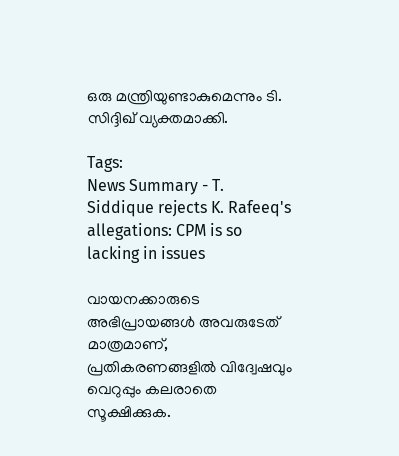ഒരു മന്ത്രിയുണ്ടാകുമെന്നും ടി. സിദ്ദിഖ് വ്യക്തമാക്കി.

Tags:
News Summary - T. Siddique rejects K. Rafeeq's allegations: CPM is so lacking in issues

വായനക്കാരുടെ അഭിപ്രായങ്ങള്‍ അവരുടേത് മാത്രമാണ്, പ്രതികരണങ്ങളിൽ വിദ്വേഷവും വെറുപ്പും കലരാതെ സൂക്ഷിക്കുക.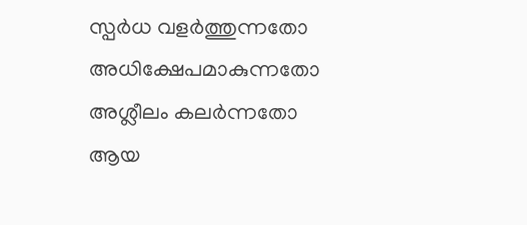സ്പർധ വളർത്തുന്നതോ അധിക്ഷേപമാകുന്നതോ അശ്ലീലം കലർന്നതോ ആയ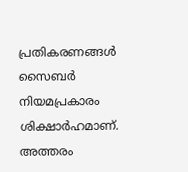പ്രതികരണങ്ങൾ സൈബർ നിയമപ്രകാരം ശിക്ഷാർഹമാണ്. അത്തരം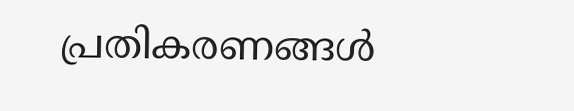പ്രതികരണങ്ങൾ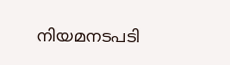നിയമനടപടി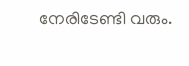നേരിടേണ്ടി വരും.